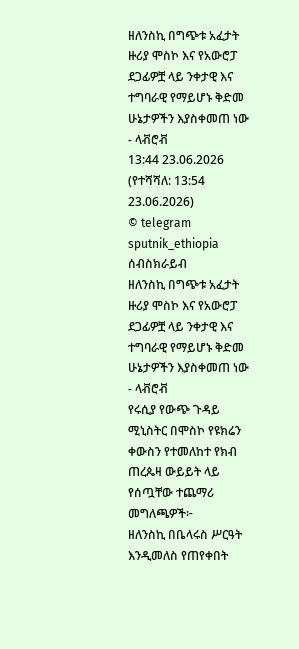ዘለንስኪ በግጭቱ አፈታት ዙሪያ ሞስኮ እና የአውሮፓ ደጋፊዎቿ ላይ ንቀታዊ እና ተግባራዊ የማይሆኑ ቅድመ ሁኔታዎችን እያስቀመጠ ነው - ላቭሮቭ
13:44 23.06.2026 (የተሻሻለ: 13:54 23.06.2026)
© telegram sputnik_ethiopia
ሰብስክራይብ
ዘለንስኪ በግጭቱ አፈታት ዙሪያ ሞስኮ እና የአውሮፓ ደጋፊዎቿ ላይ ንቀታዊ እና ተግባራዊ የማይሆኑ ቅድመ ሁኔታዎችን እያስቀመጠ ነው - ላቭሮቭ
የሩሲያ የውጭ ጉዳይ ሚኒስትር በሞስኮ የዩክሬን ቀውስን የተመለከተ የክብ ጠረጴዛ ውይይት ላይ የሰጧቸው ተጨማሪ መግለጫዎች፦
ዘለንስኪ በቤላሩስ ሥርዓት እንዲመለስ የጠየቀበት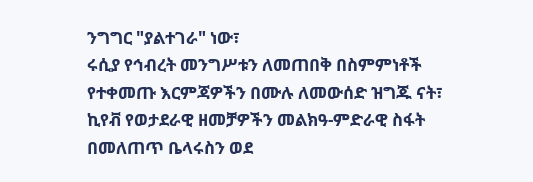ንግግር "ያልተገራ" ነው፣
ሩሲያ የኅብረት መንግሥቱን ለመጠበቅ በስምምነቶች የተቀመጡ እርምጃዎችን በሙሉ ለመውሰድ ዝግጁ ናት፣
ኪየቭ የወታደራዊ ዘመቻዎችን መልክዓ-ምድራዊ ስፋት በመለጠጥ ቤላሩስን ወደ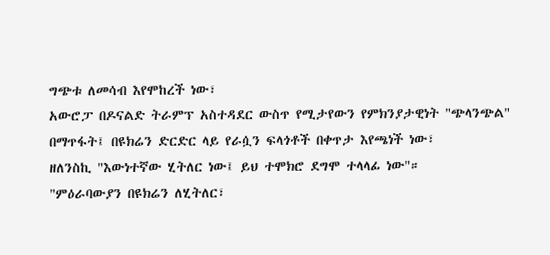ግጭቱ ለመሳብ እየሞከረች ነው፣
አውሮፓ በዶናልድ ትራምፕ አስተዳደር ውስጥ የሚታየውን የምክንያታዊነት "ጭላንጭል" በማጥፋት፤ በዩክሬን ድርድር ላይ የራሷን ፍላጎቶች በቀጥታ እየጫነች ነው፣
ዘለንስኪ "እውነተኛው ሂትለር ነው፤ ይህ ተሞክሮ ደግሞ ተላላፊ ነው"።
"ምዕራባውያን በዩክሬን ለሂትለር፣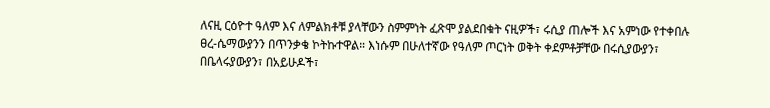ለናዚ ርዕዮተ ዓለም እና ለምልክቶቹ ያላቸውን ስምምነት ፈጽሞ ያልደበቁት ናዚዎች፣ ሩሲያ ጠሎች እና አምነው የተቀበሉ ፀረ-ሴማውያንን በጥንቃቄ ኮትኩተዋል። እነሱም በሁለተኛው የዓለም ጦርነት ወቅት ቀደምቶቻቸው በሩሲያውያን፣ በቤላሩያውያን፣ በአይሁዶች፣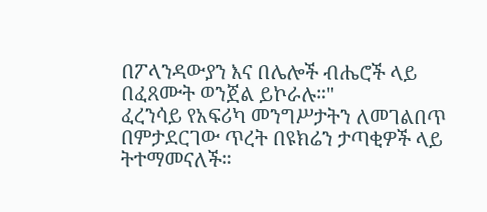በፖላንዳውያን እና በሌሎች ብሔሮች ላይ በፈጸሙት ወንጀል ይኮራሉ።"
ፈረንሳይ የአፍሪካ መንግሥታትን ለመገልበጥ በምታደርገው ጥረት በዩክሬን ታጣቂዎች ላይ ትተማመናለች።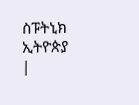ስፑትኒክ ኢትዮጵያ |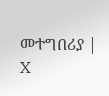መተግበሪያ | X